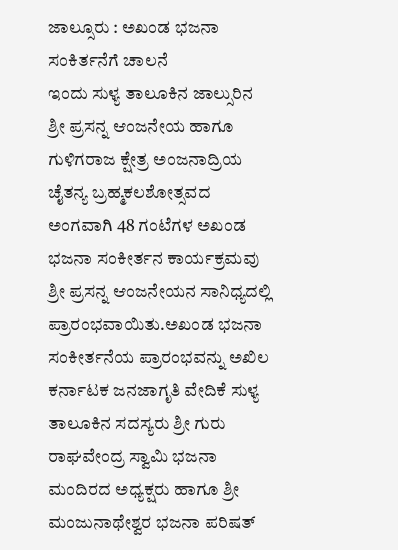ಜಾಲ್ಸೂರು : ಅಖಂಡ ಭಜನಾ ಸಂಕಿರ್ತನೆಗೆ ಚಾಲನೆ
ಇಂದು ಸುಳ್ಯ ತಾಲೂಕಿನ ಜಾಲ್ಸುರಿನ ಶ್ರೀ ಪ್ರಸನ್ನ ಆಂಜನೇಯ ಹಾಗೂ ಗುಳಿಗರಾಜ ಕ್ಷೇತ್ರ ಅಂಜನಾದ್ರಿಯ ಚೈತನ್ಯ ಬ್ರಹ್ಮಕಲಶೋತ್ಸವದ ಅಂಗವಾಗಿ 48 ಗಂಟೆಗಳ ಅಖಂಡ ಭಜನಾ ಸಂಕೀರ್ತನ ಕಾರ್ಯಕ್ರಮವು ಶ್ರೀ ಪ್ರಸನ್ನ ಆಂಜನೇಯನ ಸಾನಿಧ್ಯದಲ್ಲಿ ಪ್ರಾರಂಭವಾಯಿತು.ಅಖಂಡ ಭಜನಾ ಸಂಕೀರ್ತನೆಯ ಪ್ರಾರಂಭವನ್ನು ಅಖಿಲ ಕರ್ನಾಟಕ ಜನಜಾಗೃತಿ ವೇದಿಕೆ ಸುಳ್ಯ ತಾಲೂಕಿನ ಸದಸ್ಯರು ಶ್ರೀ ಗುರು ರಾಘವೇಂದ್ರ ಸ್ವಾಮಿ ಭಜನಾ ಮಂದಿರದ ಅಧ್ಯಕ್ಷರು ಹಾಗೂ ಶ್ರೀ ಮಂಜುನಾಥೇಶ್ವರ ಭಜನಾ ಪರಿಷತ್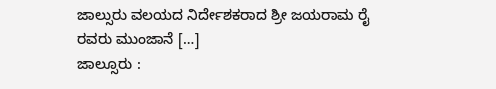ಜಾಲ್ಸುರು ವಲಯದ ನಿರ್ದೇಶಕರಾದ ಶ್ರೀ ಜಯರಾಮ ರೈ ರವರು ಮುಂಜಾನೆ […]
ಜಾಲ್ಸೂರು :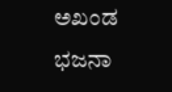ಅಖಂಡ ಭಜನಾ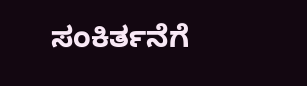ಸಂಕಿರ್ತನೆಗೆ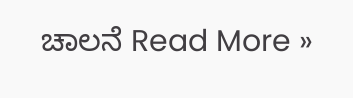ಚಾಲನೆ Read More »